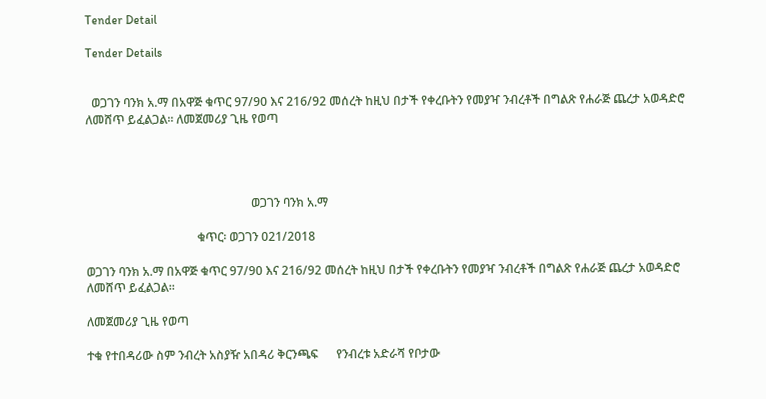Tender Detail

Tender Details


  ወጋገን ባንክ አ.ማ በአዋጅ ቁጥር 97/90 እና 216/92 መሰረት ከዚህ በታች የቀረቡትን የመያዣ ንብረቶች በግልጽ የሐራጅ ጨረታ አወዳድሮ ለመሸጥ ይፈልጋል፡፡ ለመጀመሪያ ጊዜ የወጣ




                                                       ወጋገን ባንክ አ.ማ

                                     ቁጥር፡ ወጋገን 021/2018

ወጋገን ባንክ አ.ማ በአዋጅ ቁጥር 97/90 እና 216/92 መሰረት ከዚህ በታች የቀረቡትን የመያዣ ንብረቶች በግልጽ የሐራጅ ጨረታ አወዳድሮ ለመሸጥ ይፈልጋል፡፡

ለመጀመሪያ ጊዜ የወጣ

ተቁ የተበዳሪው ስም ንብረት አስያዥ አበዳሪ ቅርንጫፍ      የንብረቱ አድራሻ የቦታው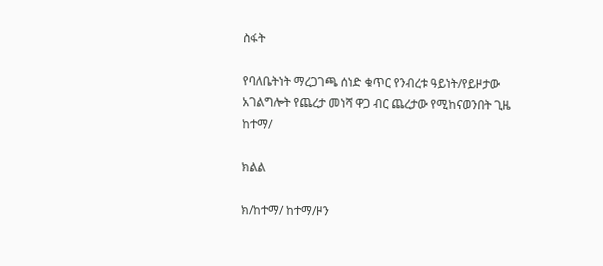ስፋት

የባለቤትነት ማረጋገጫ ሰነድ ቁጥር የንብረቱ ዓይነት/የይዞታው አገልግሎት የጨረታ መነሻ ዋጋ ብር ጨረታው የሚከናወንበት ጊዜ
ከተማ/

ክልል

ክ/ከተማ/ ከተማ/ዞን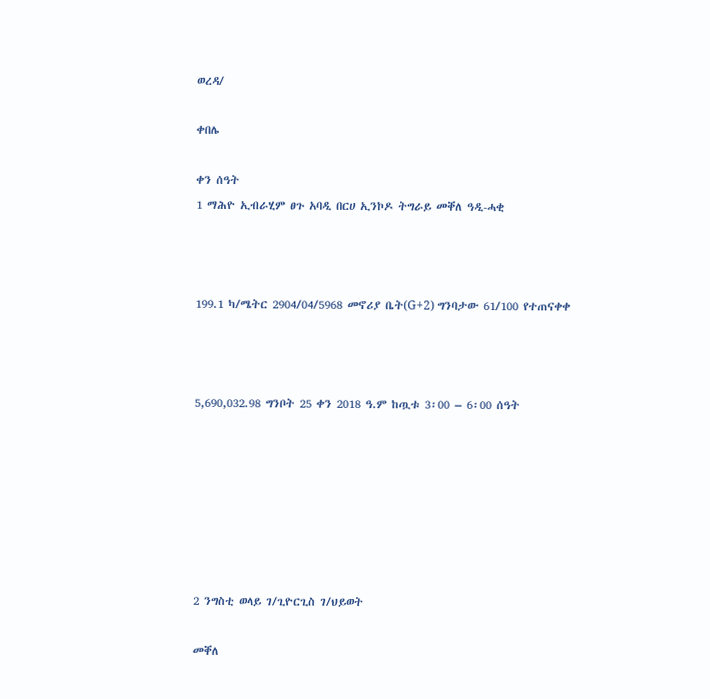ወረዳ/

ቀበሌ

ቀን ሰዓት
1 ማሕዮ ኢብራሂም ፀጉ አባዲ በርሀ ኢንኮዶ ትግራይ መቐለ ዓዲ-ሓቂ



199.1 ካ/ሜትር 2904/04/5968 መኖሪያ ቤት(G+2) ግንባታው 61/100 የተጠናቀቀ



5,690,032.98 ግንቦት 25 ቀን 2018 ዓ.ም ከጧቱ 3፡00 – 6፡00 ሰዓት







2 ንግስቲ ወላይ ገ/ጊዮርጊስ ገ/ህይወት

መቐለ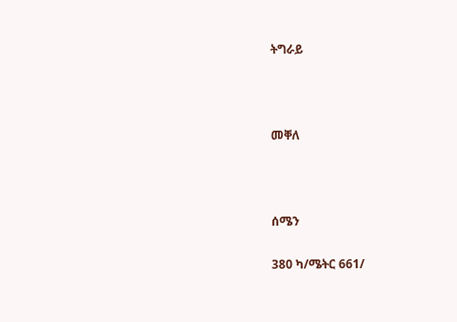ትግራይ



መቐለ



ሰሜን

380 ካ/ሜትር 661/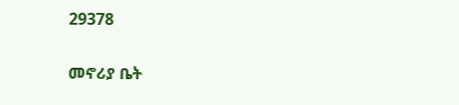29378

መኖሪያ ቤት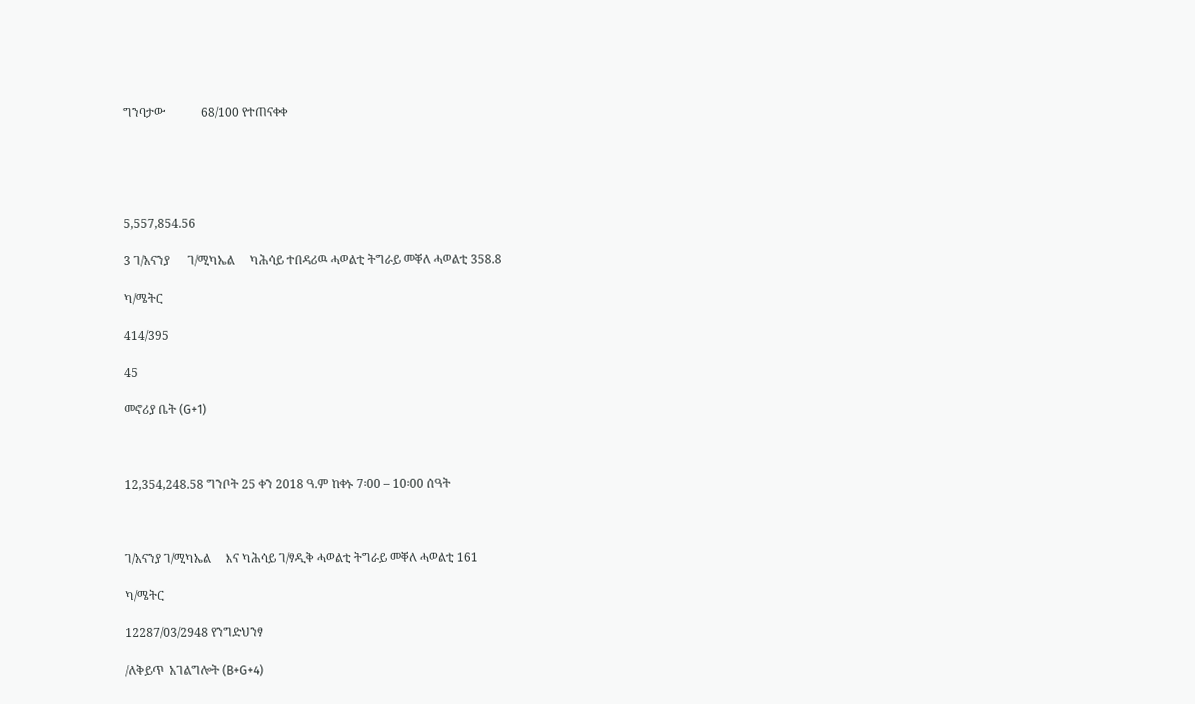ግንባታው            68/100 የተጠናቀቀ





5,557,854.56

3 ገ/አናንያ      ገ/ሚካኤል     ካሕሳይ ተበዳሪዉ ሓወልቲ ትግራይ መቐለ ሓወልቲ 358.8

ካ/ሜትር

414/395

45

መኖሪያ ቤት (G+1)



12,354,248.58 ግንቦት 25 ቀን 2018 ዓ.ም ከቀኑ 7፡00 – 10፡00 ሰዓት



ገ/አናንያ ገ/ሚካኤል     እና ካሕሳይ ገ/ፃዲቅ ሓወልቲ ትግራይ መቐለ ሓወልቲ 161

ካ/ሜትር

12287/03/2948 የንግድህንፃ

/ለቅይጥ  አገልግሎት (B+G+4)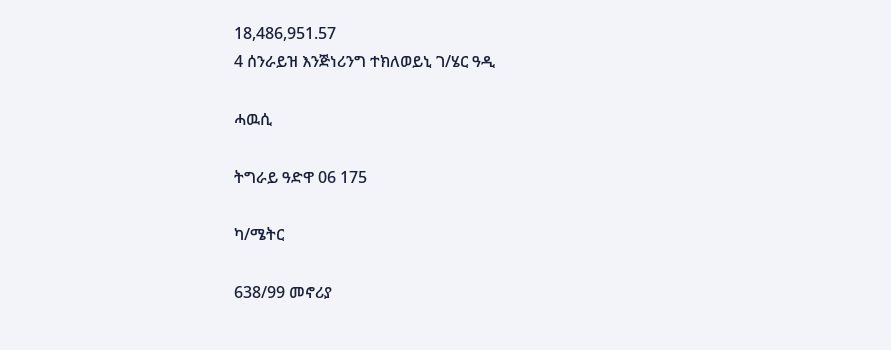18,486,951.57
4 ሰንራይዝ እንጅነሪንግ ተክለወይኒ ገ/ሄር ዓዲ

ሓዉሲ

ትግራይ ዓድዋ 06 175

ካ/ሜትር

638/99 መኖሪያ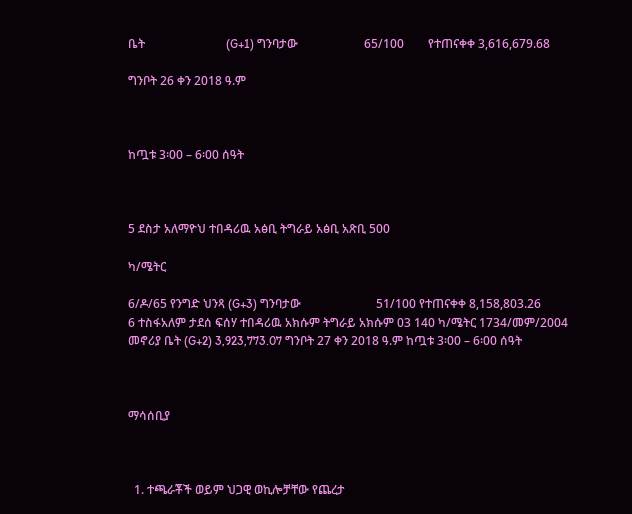ቤት                           (G+1) ግንባታው                      65/100        የተጠናቀቀ 3,616,679.68

ግንቦት 26 ቀን 2018 ዓ.ም



ከጧቱ 3፡00 – 6፡00 ሰዓት



5 ደስታ አለማዮህ ተበዳሪዉ አፅቢ ትግራይ አፅቢ አጽቢ 500

ካ/ሜትር

6/ዶ/65 የንግድ ህንጻ (G+3) ግንባታው                         51/100 የተጠናቀቀ 8,158,803.26
6 ተስፋአለም ታደሰ ፍሰሃ ተበዳሪዉ አክሱም ትግራይ አክሱም 03 140 ካ/ሜትር 1734/መም/2004 መኖሪያ ቤት (G+2) 3,923,773.07 ግንቦት 27 ቀን 2018 ዓ.ም ከጧቱ 3፡00 – 6፡00 ሰዓት



ማሳሰቢያ



  1. ተጫራቾች ወይም ህጋዊ ወኪሎቻቸው የጨረታ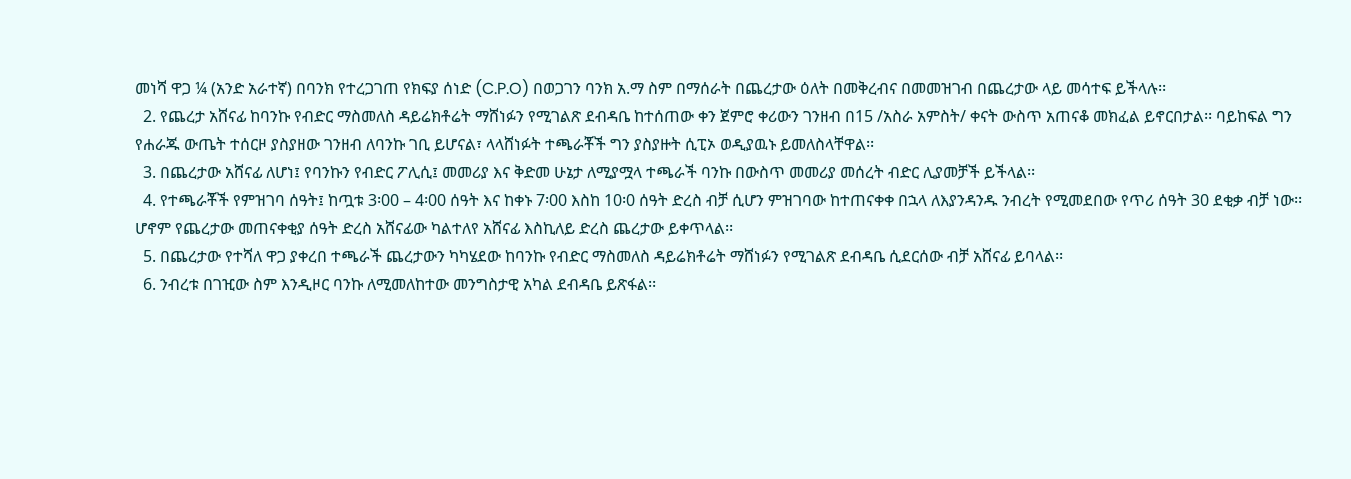መነሻ ዋጋ ¼ (አንድ አራተኛ) በባንክ የተረጋገጠ የክፍያ ሰነድ (C.P.O) በወጋገን ባንክ አ.ማ ስም በማሰራት በጨረታው ዕለት በመቅረብና በመመዝገብ በጨረታው ላይ መሳተፍ ይችላሉ፡፡
  2. የጨረታ አሸናፊ ከባንኩ የብድር ማስመለስ ዳይሬክቶሬት ማሸነፉን የሚገልጽ ደብዳቤ ከተሰጠው ቀን ጀምሮ ቀሪውን ገንዘብ በ15 /አስራ አምስት/ ቀናት ውስጥ አጠናቆ መክፈል ይኖርበታል፡፡ ባይከፍል ግን የሐራጁ ውጤት ተሰርዞ ያስያዘው ገንዘብ ለባንኩ ገቢ ይሆናል፣ ላላሸነፉት ተጫራቾች ግን ያስያዙት ሲፒኦ ወዲያዉኑ ይመለስላቸዋል፡፡
  3. በጨረታው አሸናፊ ለሆነ፤ የባንኩን የብድር ፖሊሲ፤ መመሪያ እና ቅድመ ሁኔታ ለሚያሟላ ተጫራች ባንኩ በውስጥ መመሪያ መሰረት ብድር ሊያመቻች ይችላል፡፡
  4. የተጫራቾች የምዝገባ ሰዓት፤ ከጧቱ 3፡00 – 4፡00 ሰዓት እና ከቀኑ 7፡00 እስከ 10፡0 ሰዓት ድረስ ብቻ ሲሆን ምዝገባው ከተጠናቀቀ በኋላ ለእያንዳንዱ ንብረት የሚመደበው የጥሪ ሰዓት 30 ደቂቃ ብቻ ነው፡፡ ሆኖም የጨረታው መጠናቀቂያ ሰዓት ድረስ አሸናፊው ካልተለየ አሸናፊ እስኪለይ ድረስ ጨረታው ይቀጥላል፡፡
  5. በጨረታው የተሻለ ዋጋ ያቀረበ ተጫራች ጨረታውን ካካሄደው ከባንኩ የብድር ማስመለስ ዳይሬክቶሬት ማሸነፉን የሚገልጽ ደብዳቤ ሲደርሰው ብቻ አሸናፊ ይባላል፡፡
  6. ንብረቱ በገዢው ስም እንዲዞር ባንኩ ለሚመለከተው መንግስታዊ አካል ደብዳቤ ይጽፋል፡፡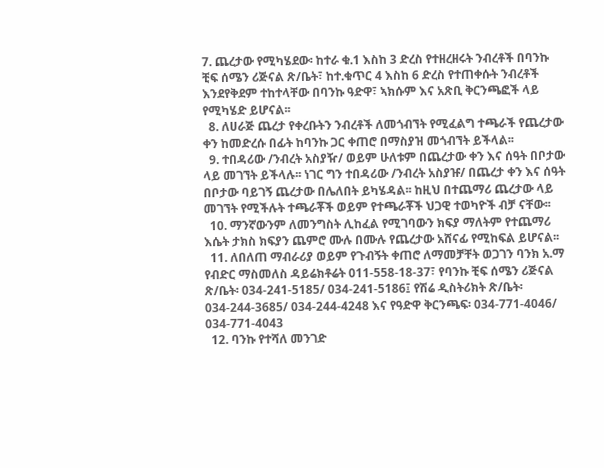7. ጨረታው የሚካሄደው፡ ከተራ ቁ.1 እስከ 3 ድረስ የተዘረዘሩት ንብረቶች በባንኩ ቺፍ ሰሜን ሪጅናል ጽ/ቤት፣ ከተ.ቁጥር 4 እስከ 6 ድረስ የተጠቀሱት ንብረቶች እንደየቅደም ተከተላቸው በባንኩ ዓድዋ፣ ኣክሱም እና አጽቢ ቅርንጫፎች ላይ የሚካሄድ ይሆናል፡፡
  8. ለሀራጅ ጨረታ የቀረቡትን ንብረቶች ለመጎብኘት የሚፈልግ ተጫራች የጨረታው ቀን ከመድረሱ በፊት ከባንኩ ጋር ቀጠሮ በማስያዝ መጎብኘት ይችላል፡፡
  9. ተበዳሪው /ንብረት አስያዥ/ ወይም ሁለቱም በጨረታው ቀን እና ሰዓት በቦታው ላይ መገኘት ይችላሉ፡፡ ነገር ግን ተበዳሪው /ንብረት አስያዡ/ በጨረታ ቀን እና ሰዓት በቦታው ባይገኝ ጨረታው በሌለበት ይካሄዳል፡፡ ከዚህ በተጨማሪ ጨረታው ላይ መገኘት የሚችሉት ተጫራቾች ወይም የተጫራቾች ህጋዊ ተወካዮች ብቻ ናቸው፡፡
  10. ማንኛውንም ለመንግስት ሊከፈል የሚገባውን ክፍያ ማለትም የተጨማሪ እሴት ታክስ ክፍያን ጨምሮ ሙሉ በሙሉ የጨረታው አሸናፊ የሚከፍል ይሆናል፡፡
  11. ለበለጠ ማብራሪያ ወይም የጉብኝት ቀጠሮ ለማመቻቸት ወጋገን ባንክ አ.ማ የብድር ማስመለስ ዳይሬክቶሬት 011-558-18-37፣ የባንኩ ቺፍ ሰሜን ሪጅናል ጽ/ቤት፡ 034-241-5185/ 034-241-5186፤ የሽሬ ዲስትሪክት ጽ/ቤት፡ 034-244-3685/ 034-244-4248 እና የዓድዋ ቅርንጫፍ፡ 034-771-4046/ 034-771-4043
  12. ባንኩ የተሻለ መንገድ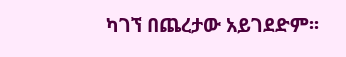ካገኘ በጨረታው አይገደድም፡፡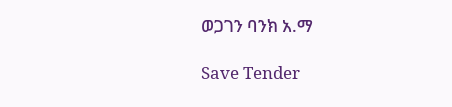ወጋገን ባንክ አ.ማ

Save Tender